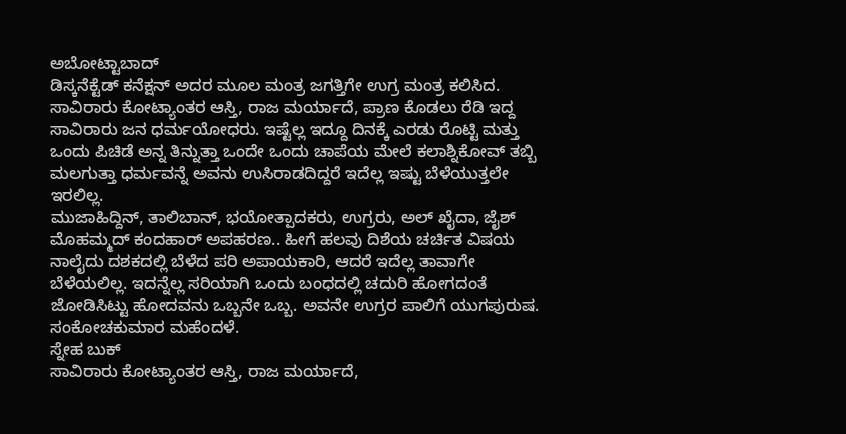ಅಬೋಟ್ಟಾಬಾದ್
ಡಿಸ್ಕನೆಕ್ಟೆಡ್ ಕನೆಕ್ಷನ್ ಅದರ ಮೂಲ ಮಂತ್ರ ಜಗತ್ತಿಗೇ ಉಗ್ರ ಮಂತ್ರ ಕಲಿಸಿದ.
ಸಾವಿರಾರು ಕೋಟ್ಯಾಂತರ ಆಸ್ತಿ, ರಾಜ ಮರ್ಯಾದೆ, ಪ್ರಾಣ ಕೊಡಲು ರೆಡಿ ಇದ್ದ ಸಾವಿರಾರು ಜನ ಧರ್ಮಯೋಧರು. ಇಷ್ಟೆಲ್ಲ ಇದ್ದೂ ದಿನಕ್ಕೆ ಎರಡು ರೊಟ್ಟಿ ಮತ್ತು ಒಂದು ಪಿಚಿಡೆ ಅನ್ನ ತಿನ್ನುತ್ತಾ ಒಂದೇ ಒಂದು ಚಾಪೆಯ ಮೇಲೆ ಕಲಾಶ್ನಿಕೋವ್ ತಬ್ಬಿ ಮಲಗುತ್ತಾ ಧರ್ಮವನ್ನೆ ಅವನು ಉಸಿರಾಡದಿದ್ದರೆ ಇದೆಲ್ಲ ಇಷ್ಟು ಬೆಳೆಯುತ್ತಲೇ ಇರಲಿಲ್ಲ.
ಮುಜಾಹಿದ್ದಿನ್, ತಾಲಿಬಾನ್, ಭಯೋತ್ಪಾದಕರು, ಉಗ್ರರು, ಅಲ್ ಖೈದಾ, ಜೈಶ್ ಮೊಹಮ್ಮದ್ ಕಂದಹಾರ್ ಅಪಹರಣ.. ಹೀಗೆ ಹಲವು ದಿಶೆಯ ಚರ್ಚಿತ ವಿಷಯ ನಾಲೈದು ದಶಕದಲ್ಲಿ ಬೆಳೆದ ಪರಿ ಅಪಾಯಕಾರಿ, ಆದರೆ ಇದೆಲ್ಲ ತಾವಾಗೇ ಬೆಳೆಯಲಿಲ್ಲ. ಇದನ್ನೆಲ್ಲ ಸರಿಯಾಗಿ ಒಂದು ಬಂಧದಲ್ಲಿ ಚದುರಿ ಹೋಗದಂತೆ ಜೋಡಿಸಿಟ್ಟು ಹೋದವನು ಒಬ್ಬನೇ ಒಬ್ಬ. ಅವನೇ ಉಗ್ರರ ಪಾಲಿಗೆ ಯುಗಪುರುಷ.
ಸಂಕೋಚಕುಮಾರ ಮಹೆಂದಳೆ.
ಸ್ನೇಹ ಬುಕ್
ಸಾವಿರಾರು ಕೋಟ್ಯಾಂತರ ಆಸ್ತಿ, ರಾಜ ಮರ್ಯಾದೆ,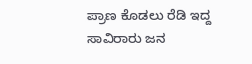ಪ್ರಾಣ ಕೊಡಲು ರೆಡಿ ಇದ್ದ ಸಾವಿರಾರು ಜನ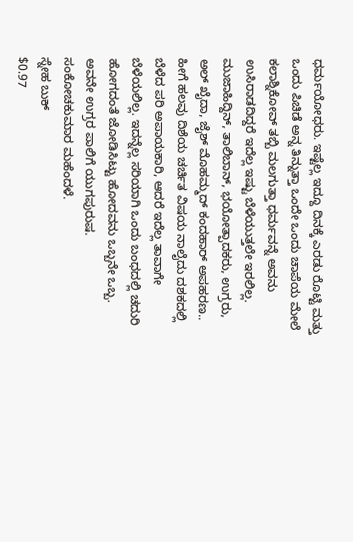ಧರ್ಮಯೋಧರು. ಇಷ್ಟೆಲ್ಲ ಇದ್ದೂ ದಿನಕ್ಕೆ ಎರಡು ರೊಟ್ಟಿ ಮತ್ತು ಒಂದು ಪಿಚಿಡೆ ಅನ್ನ ತಿನ್ನುತ್ತಾ ಒಂದೇ ಒಂದು ಚಾಪೆಯ ಮೇಲೆ ಕಲಾಶ್ನಿಕೋವ್ ತಬ್ಬಿ ಮಲಗುತ್ತಾ ಧರ್ಮವನ್ನೆ ಅವನು ಉಸಿರಾಡದಿದ್ದರೆ ಇದೆಲ್ಲ ಇಷ್ಟು ಬೆಳೆಯುತ್ತಲೇ ಇರಲಿಲ್ಲ.
ಮುಜಾಹಿದ್ದಿನ್, ತಾಲಿಬಾನ್, ಭಯೋತ್ಪಾದಕರು, ಉಗ್ರರು, ಅಲ್ ಖೈದಾ, ಜೈಶ್ ಮೊಹಮ್ಮದ್ ಕಂದಹಾರ್ ಅಪಹರಣ.. ಹೀಗೆ ಹಲವು ದಿಶೆಯ ಚರ್ಚಿತ ವಿಷಯ ನಾಲೈದು ದಶಕದಲ್ಲಿ ಬೆಳೆದ ಪರಿ ಅಪಾಯಕಾರಿ, ಆದರೆ ಇದೆಲ್ಲ ತಾವಾಗೇ ಬೆಳೆಯಲಿಲ್ಲ. ಇದನ್ನೆಲ್ಲ ಸರಿಯಾಗಿ ಒಂದು ಬಂಧದಲ್ಲಿ ಚದುರಿ ಹೋಗದಂತೆ ಜೋಡಿಸಿಟ್ಟು ಹೋದವನು ಒಬ್ಬನೇ ಒಬ್ಬ. ಅವನೇ ಉಗ್ರರ ಪಾಲಿಗೆ ಯುಗಪುರುಷ.
ಸಂಕೋಚಕುಮಾರ ಮಹೆಂದಳೆ.
ಸ್ನೇಹ ಬುಕ್
$0.97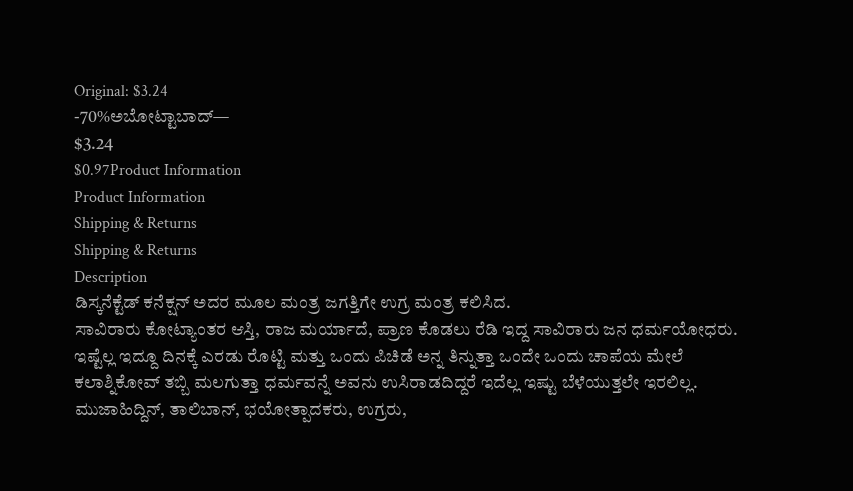Original: $3.24
-70%ಅಬೋಟ್ಟಾಬಾದ್—
$3.24
$0.97Product Information
Product Information
Shipping & Returns
Shipping & Returns
Description
ಡಿಸ್ಕನೆಕ್ಟೆಡ್ ಕನೆಕ್ಷನ್ ಅದರ ಮೂಲ ಮಂತ್ರ ಜಗತ್ತಿಗೇ ಉಗ್ರ ಮಂತ್ರ ಕಲಿಸಿದ.
ಸಾವಿರಾರು ಕೋಟ್ಯಾಂತರ ಆಸ್ತಿ, ರಾಜ ಮರ್ಯಾದೆ, ಪ್ರಾಣ ಕೊಡಲು ರೆಡಿ ಇದ್ದ ಸಾವಿರಾರು ಜನ ಧರ್ಮಯೋಧರು. ಇಷ್ಟೆಲ್ಲ ಇದ್ದೂ ದಿನಕ್ಕೆ ಎರಡು ರೊಟ್ಟಿ ಮತ್ತು ಒಂದು ಪಿಚಿಡೆ ಅನ್ನ ತಿನ್ನುತ್ತಾ ಒಂದೇ ಒಂದು ಚಾಪೆಯ ಮೇಲೆ ಕಲಾಶ್ನಿಕೋವ್ ತಬ್ಬಿ ಮಲಗುತ್ತಾ ಧರ್ಮವನ್ನೆ ಅವನು ಉಸಿರಾಡದಿದ್ದರೆ ಇದೆಲ್ಲ ಇಷ್ಟು ಬೆಳೆಯುತ್ತಲೇ ಇರಲಿಲ್ಲ.
ಮುಜಾಹಿದ್ದಿನ್, ತಾಲಿಬಾನ್, ಭಯೋತ್ಪಾದಕರು, ಉಗ್ರರು,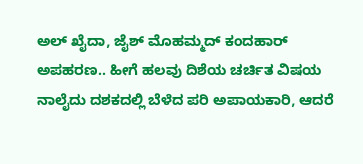ಅಲ್ ಖೈದಾ, ಜೈಶ್ ಮೊಹಮ್ಮದ್ ಕಂದಹಾರ್ ಅಪಹರಣ.. ಹೀಗೆ ಹಲವು ದಿಶೆಯ ಚರ್ಚಿತ ವಿಷಯ ನಾಲೈದು ದಶಕದಲ್ಲಿ ಬೆಳೆದ ಪರಿ ಅಪಾಯಕಾರಿ, ಆದರೆ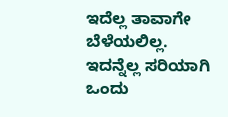ಇದೆಲ್ಲ ತಾವಾಗೇ ಬೆಳೆಯಲಿಲ್ಲ. ಇದನ್ನೆಲ್ಲ ಸರಿಯಾಗಿ ಒಂದು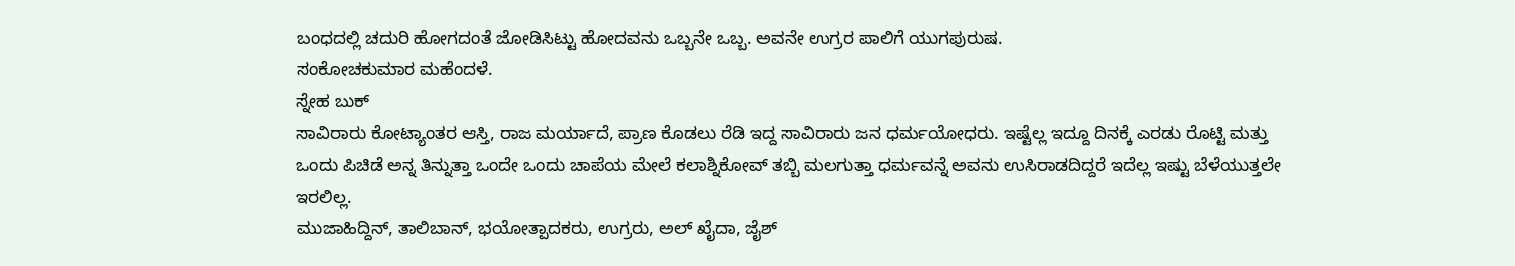ಬಂಧದಲ್ಲಿ ಚದುರಿ ಹೋಗದಂತೆ ಜೋಡಿಸಿಟ್ಟು ಹೋದವನು ಒಬ್ಬನೇ ಒಬ್ಬ. ಅವನೇ ಉಗ್ರರ ಪಾಲಿಗೆ ಯುಗಪುರುಷ.
ಸಂಕೋಚಕುಮಾರ ಮಹೆಂದಳೆ.
ಸ್ನೇಹ ಬುಕ್
ಸಾವಿರಾರು ಕೋಟ್ಯಾಂತರ ಆಸ್ತಿ, ರಾಜ ಮರ್ಯಾದೆ, ಪ್ರಾಣ ಕೊಡಲು ರೆಡಿ ಇದ್ದ ಸಾವಿರಾರು ಜನ ಧರ್ಮಯೋಧರು. ಇಷ್ಟೆಲ್ಲ ಇದ್ದೂ ದಿನಕ್ಕೆ ಎರಡು ರೊಟ್ಟಿ ಮತ್ತು ಒಂದು ಪಿಚಿಡೆ ಅನ್ನ ತಿನ್ನುತ್ತಾ ಒಂದೇ ಒಂದು ಚಾಪೆಯ ಮೇಲೆ ಕಲಾಶ್ನಿಕೋವ್ ತಬ್ಬಿ ಮಲಗುತ್ತಾ ಧರ್ಮವನ್ನೆ ಅವನು ಉಸಿರಾಡದಿದ್ದರೆ ಇದೆಲ್ಲ ಇಷ್ಟು ಬೆಳೆಯುತ್ತಲೇ ಇರಲಿಲ್ಲ.
ಮುಜಾಹಿದ್ದಿನ್, ತಾಲಿಬಾನ್, ಭಯೋತ್ಪಾದಕರು, ಉಗ್ರರು, ಅಲ್ ಖೈದಾ, ಜೈಶ್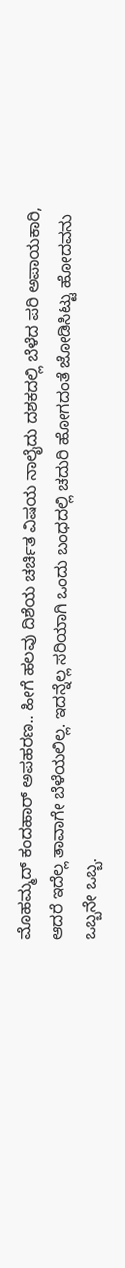ಮೊಹಮ್ಮದ್ ಕಂದಹಾರ್ ಅಪಹರಣ.. ಹೀಗೆ ಹಲವು ದಿಶೆಯ ಚರ್ಚಿತ ವಿಷಯ ನಾಲೈದು ದಶಕದಲ್ಲಿ ಬೆಳೆದ ಪರಿ ಅಪಾಯಕಾರಿ, ಆದರೆ ಇದೆಲ್ಲ ತಾವಾಗೇ ಬೆಳೆಯಲಿಲ್ಲ. ಇದನ್ನೆಲ್ಲ ಸರಿಯಾಗಿ ಒಂದು ಬಂಧದಲ್ಲಿ ಚದುರಿ ಹೋಗದಂತೆ ಜೋಡಿಸಿಟ್ಟು ಹೋದವನು ಒಬ್ಬನೇ ಒಬ್ಬ.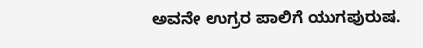ಅವನೇ ಉಗ್ರರ ಪಾಲಿಗೆ ಯುಗಪುರುಷ.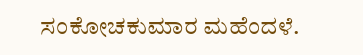ಸಂಕೋಚಕುಮಾರ ಮಹೆಂದಳೆ.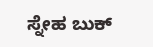ಸ್ನೇಹ ಬುಕ್